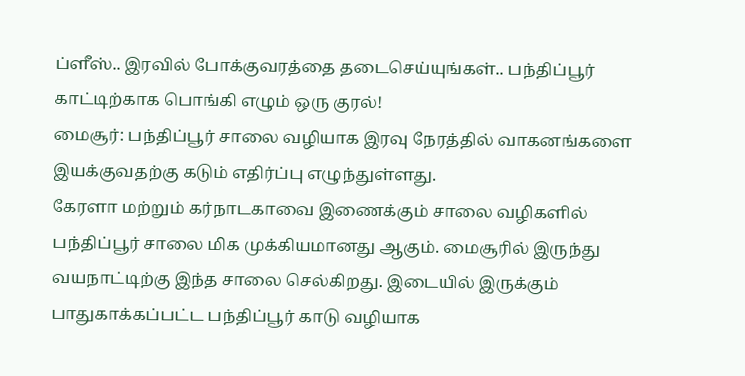ப்ளீஸ்.. இரவில் போக்குவரத்தை தடைசெய்யுங்கள்.. பந்திப்பூர் காட்டிற்காக பொங்கி எழும் ஒரு குரல்!
மைசூர்: பந்திப்பூர் சாலை வழியாக இரவு நேரத்தில் வாகனங்களை இயக்குவதற்கு கடும் எதிர்ப்பு எழுந்துள்ளது.
கேரளா மற்றும் கர்நாடகாவை இணைக்கும் சாலை வழிகளில் பந்திப்பூர் சாலை மிக முக்கியமானது ஆகும். மைசூரில் இருந்து வயநாட்டிற்கு இந்த சாலை செல்கிறது. இடையில் இருக்கும் பாதுகாக்கப்பட்ட பந்திப்பூர் காடு வழியாக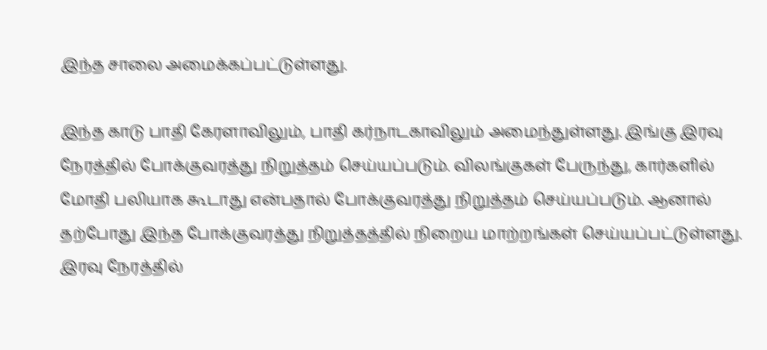இந்த சாலை அமைக்கப்பட்டுள்ளது.

இந்த காடு பாதி கேரளாவிலும், பாதி கர்நாடகாவிலும் அமைந்துள்ளது. இங்கு இரவு நேரத்தில் போக்குவரத்து நிறுத்தம் செய்யப்படும். விலங்குகள் பேருந்து, கார்களில் மோதி பலியாக கூடாது என்பதால் போக்குவரத்து நிறுத்தம் செய்யப்படும். ஆனால் தற்போது இந்த போக்குவரத்து நிறுத்தத்தில் நிறைய மாற்றங்கள் செய்யப்பட்டுள்ளது.
இரவு நேரத்தில்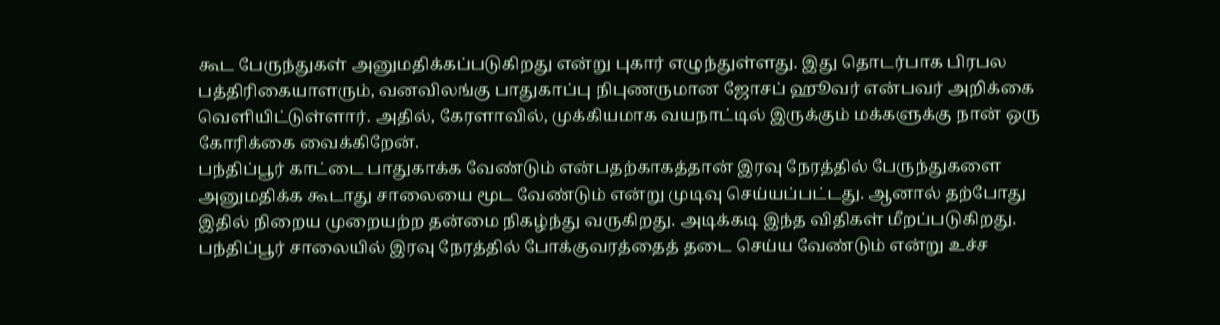கூட பேருந்துகள் அனுமதிக்கப்படுகிறது என்று புகார் எழுந்துள்ளது. இது தொடர்பாக பிரபல பத்திரிகையாளரும், வனவிலங்கு பாதுகாப்பு நிபுணருமான ஜோசப் ஹூவர் என்பவர் அறிக்கை வெளியிட்டுள்ளார். அதில், கேரளாவில், முக்கியமாக வயநாட்டில் இருக்கும் மக்களுக்கு நான் ஒரு கோரிக்கை வைக்கிறேன்.
பந்திப்பூர் காட்டை பாதுகாக்க வேண்டும் என்பதற்காகத்தான் இரவு நேரத்தில் பேருந்துகளை அனுமதிக்க கூடாது சாலையை மூட வேண்டும் என்று முடிவு செய்யப்பட்டது. ஆனால் தற்போது இதில் நிறைய முறையற்ற தன்மை நிகழ்ந்து வருகிறது. அடிக்கடி இந்த விதிகள் மீறப்படுகிறது. பந்திப்பூர் சாலையில் இரவு நேரத்தில் போக்குவரத்தைத் தடை செய்ய வேண்டும் என்று உச்ச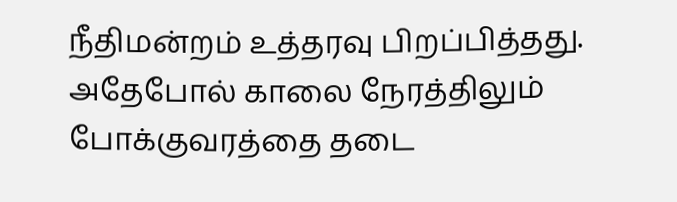நீதிமன்றம் உத்தரவு பிறப்பித்தது.
அதேபோல் காலை நேரத்திலும் போக்குவரத்தை தடை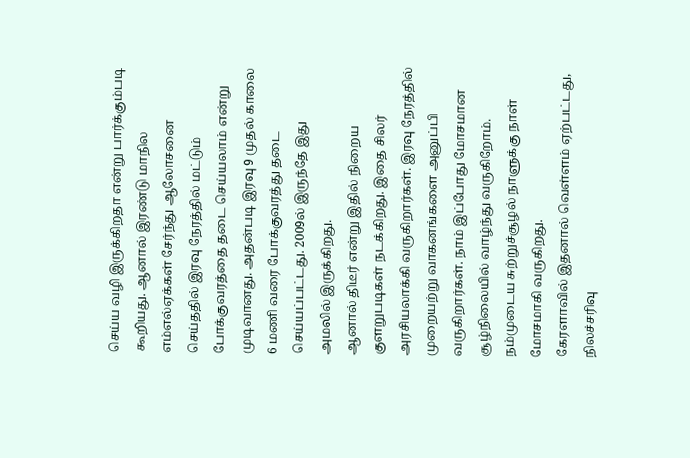செய்ய வழி இருக்கிறதா என்று பார்க்கும்படி கூறியது. ஆனால் இரண்டு மாநில எம்எல்ஏக்கள் சேர்ந்து ஆலோசனை செய்ததில் இரவு நேரத்தில் மட்டும் போக்குவரத்தை தடை செய்யலாம் என்று முடிவானது. அதன்படி இரவு 9 முதல் காலை 6 மணி வரை போக்குவரத்து தடை செய்யப்பட்டது. 2009ல் இருந்தே இது அமலில் இருக்கிறது.
ஆனால் திடீர் என்று இதில் நிறைய குளறுபடிகள் நடக்கிறது. இதை சிலர் அரசியலாக்கி வருகிறார்கள். இரவு நேரத்தில் முறையற்று வாகனங்களை அனுப்பி வருகிறார்கள். நாம் இப்போது மோசமான சூழ்நிலையில் வாழ்ந்து வருகிறோம். நம்முடைய சுற்றுச்சூழல் நாளுக்கு நாள் மோசமாகி வருகிறது.
கேரளாவில் இதனால் வெள்ளம் ஏற்பட்டது, நிலச்சரிவு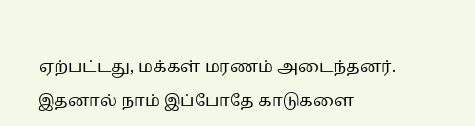ஏற்பட்டது, மக்கள் மரணம் அடைந்தனர். இதனால் நாம் இப்போதே காடுகளை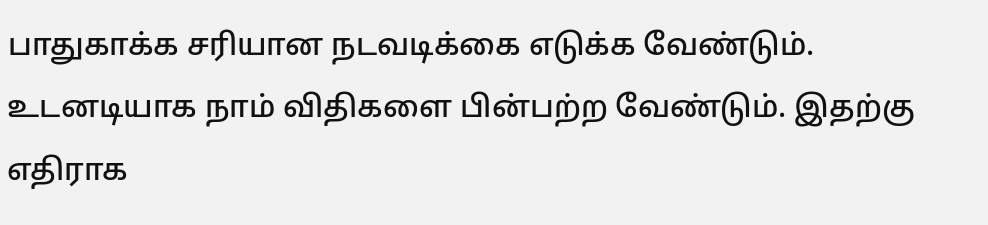பாதுகாக்க சரியான நடவடிக்கை எடுக்க வேண்டும். உடனடியாக நாம் விதிகளை பின்பற்ற வேண்டும். இதற்கு எதிராக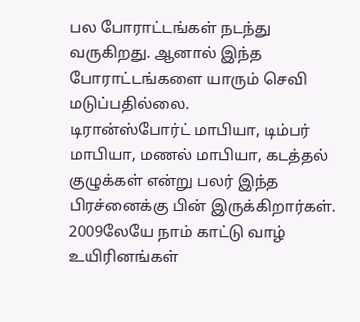பல போராட்டங்கள் நடந்து வருகிறது. ஆனால் இந்த போராட்டங்களை யாரும் செவி மடுப்பதில்லை.
டிரான்ஸ்போர்ட் மாபியா, டிம்பர் மாபியா, மணல் மாபியா, கடத்தல் குழுக்கள் என்று பலர் இந்த பிரச்னைக்கு பின் இருக்கிறார்கள். 2009லேயே நாம் காட்டு வாழ் உயிரினங்கள்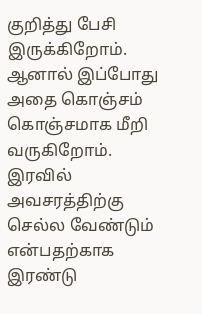குறித்து பேசி இருக்கிறோம். ஆனால் இப்போது அதை கொஞ்சம் கொஞ்சமாக மீறி வருகிறோம்.
இரவில் அவசரத்திற்கு செல்ல வேண்டும் என்பதற்காக இரண்டு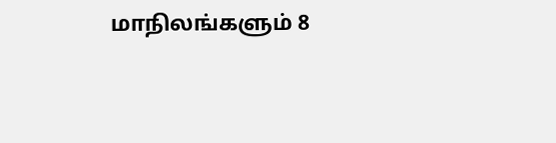மாநிலங்களும் 8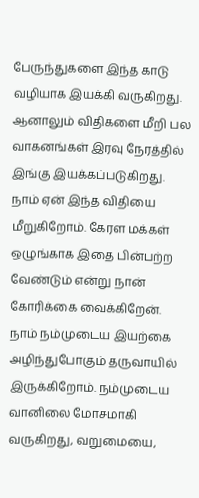பேருந்துகளை இந்த காடு வழியாக இயக்கி வருகிறது. ஆனாலும் விதிகளை மீறி பல வாகனங்கள் இரவு நேரத்தில் இங்கு இயக்கப்படுகிறது. நாம் ஏன் இந்த விதியை மீறுகிறோம். கேரள மக்கள் ஒழுங்காக இதை பின்பற்ற வேண்டும் என்று நான் கோரிக்கை வைக்கிறேன்.
நாம் நம்முடைய இயற்கை அழிந்துபோகும் தருவாயில் இருக்கிறோம். நம்முடைய வானிலை மோசமாகி வருகிறது, வறுமையை,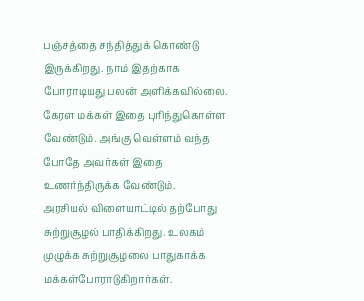பஞ்சத்தை சந்தித்துக் கொண்டு இருக்கிறது. நாம் இதற்காக போராடியது பலன் அளிக்கவில்லை. கேரள மக்கள் இதை புரிந்துகொள்ள வேண்டும். அங்கு வெள்ளம் வந்த போதே அவர்கள் இதை உணர்ந்திருக்க வேண்டும்.
அரசியல் விளையாட்டில் தற்போது சுற்றுசூழல் பாதிக்கிறது. உலகம் முழுக்க சுற்றுசூழலை பாதுகாக்க மக்கள்போராடுகிறார்கள்.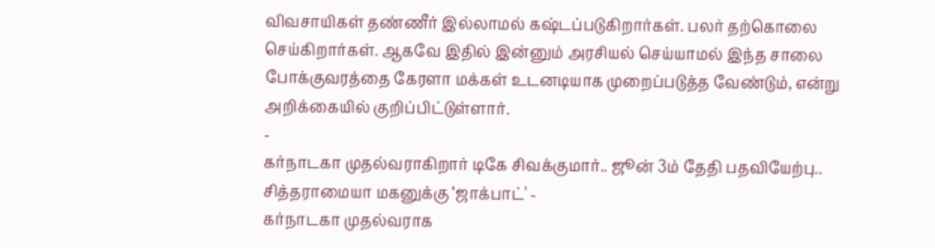விவசாயிகள் தண்ணீர் இல்லாமல் கஷ்டப்படுகிறார்கள். பலர் தற்கொலை செய்கிறார்கள். ஆகவே இதில் இன்னும் அரசியல் செய்யாமல் இந்த சாலை போக்குவரத்தை கேரளா மக்கள் உடனடியாக முறைப்படுத்த வேண்டும், என்று அறிக்கையில் குறிப்பிட்டுள்ளார்.
-
கர்நாடகா முதல்வராகிறார் டிகே சிவக்குமார்.. ஜூன் 3ம் தேதி பதவியேற்பு.. சித்தராமையா மகனுக்கு ‘ஜாக்பாட்' -
கர்நாடகா முதல்வராக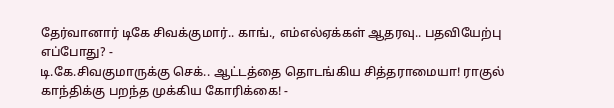தேர்வானார் டிகே சிவக்குமார்.. காங்., எம்எல்ஏக்கள் ஆதரவு.. பதவியேற்பு எப்போது? -
டி.கே.சிவகுமாருக்கு செக்.. ஆட்டத்தை தொடங்கிய சித்தராமையா! ராகுல் காந்திக்கு பறந்த முக்கிய கோரிக்கை! -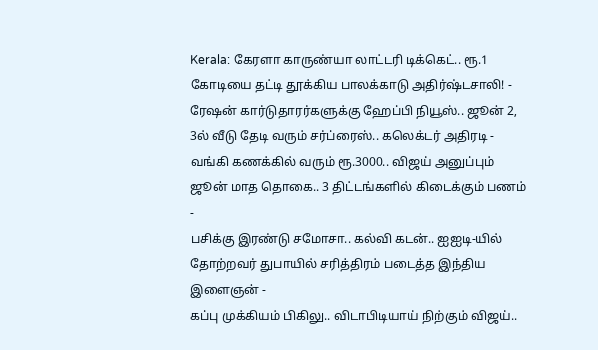Kerala: கேரளா காருண்யா லாட்டரி டிக்கெட்.. ரூ.1 கோடியை தட்டி தூக்கிய பாலக்காடு அதிர்ஷ்டசாலி! -
ரேஷன் கார்டுதாரர்களுக்கு ஹேப்பி நியூஸ்.. ஜூன் 2, 3ல் வீடு தேடி வரும் சர்ப்ரைஸ்.. கலெக்டர் அதிரடி -
வங்கி கணக்கில் வரும் ரூ.3000.. விஜய் அனுப்பும் ஜூன் மாத தொகை.. 3 திட்டங்களில் கிடைக்கும் பணம் -
பசிக்கு இரண்டு சமோசா.. கல்வி கடன்.. ஐஐடி-யில் தோற்றவர் துபாயில் சரித்திரம் படைத்த இந்திய இளைஞன் -
கப்பு முக்கியம் பிகிலு.. விடாபிடியாய் நிற்கும் விஜய்..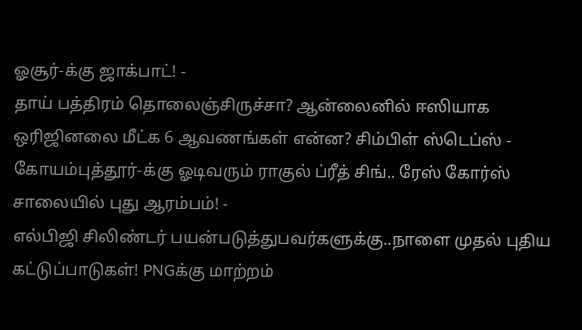ஓசூர்-க்கு ஜாக்பாட்! -
தாய் பத்திரம் தொலைஞ்சிருச்சா? ஆன்லைனில் ஈஸியாக ஒரிஜினலை மீட்க 6 ஆவணங்கள் என்ன? சிம்பிள் ஸ்டெப்ஸ் -
கோயம்புத்தூர்-க்கு ஓடிவரும் ராகுல் ப்ரீத் சிங்.. ரேஸ் கோர்ஸ் சாலையில் புது ஆரம்பம்! -
எல்பிஜி சிலிண்டர் பயன்படுத்துபவர்களுக்கு..நாளை முதல் புதிய கட்டுப்பாடுகள்! PNGக்கு மாற்றம்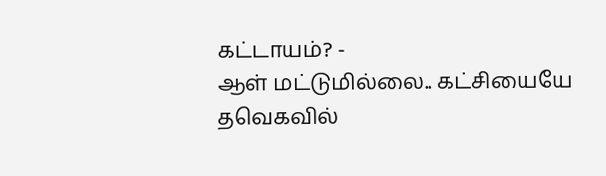கட்டாயம்? -
ஆள் மட்டுமில்லை.. கட்சியையே தவெகவில்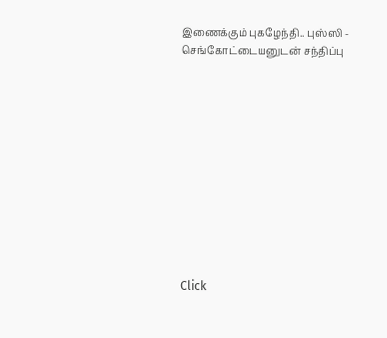இணைக்கும் புகழேந்தி.. புஸ்ஸி - செங்கோட்டையனுடன் சந்திப்பு












Click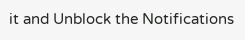it and Unblock the Notifications